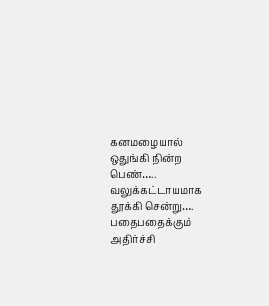கனமழையால் ஒதுங்கி நின்ற பெண்….. வலுக்கட்டாயமாக தூக்கி சென்று…. பதைபதைக்கும் அதிர்ச்சி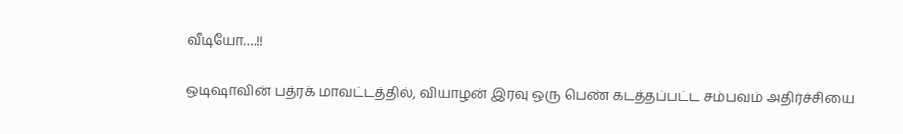வீடியோ….!!

ஒடிஷாவின் பத்ரக் மாவட்டத்தில், வியாழன் இரவு ஒரு பெண் கடத்தப்பட்ட சம்பவம் அதிர்ச்சியை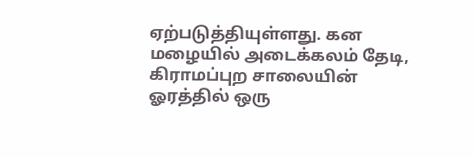ஏற்படுத்தியுள்ளது. கன மழையில் அடைக்கலம் தேடி, கிராமப்புற சாலையின் ஓரத்தில் ஒரு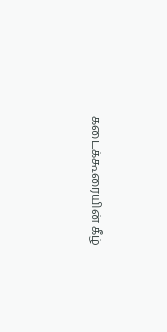கடைக்கூரையின் கீழ்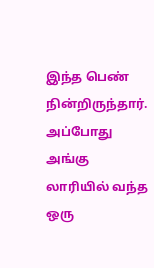இந்த பெண் நின்றிருந்தார். அப்போது அங்கு லாரியில் வந்த ஒரு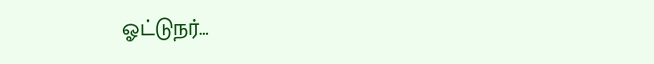ஓட்டுநர்…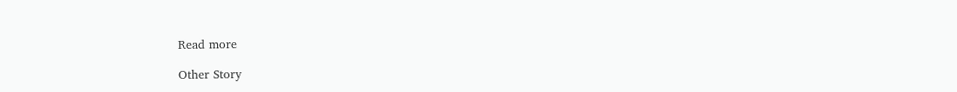Read more

Other Story